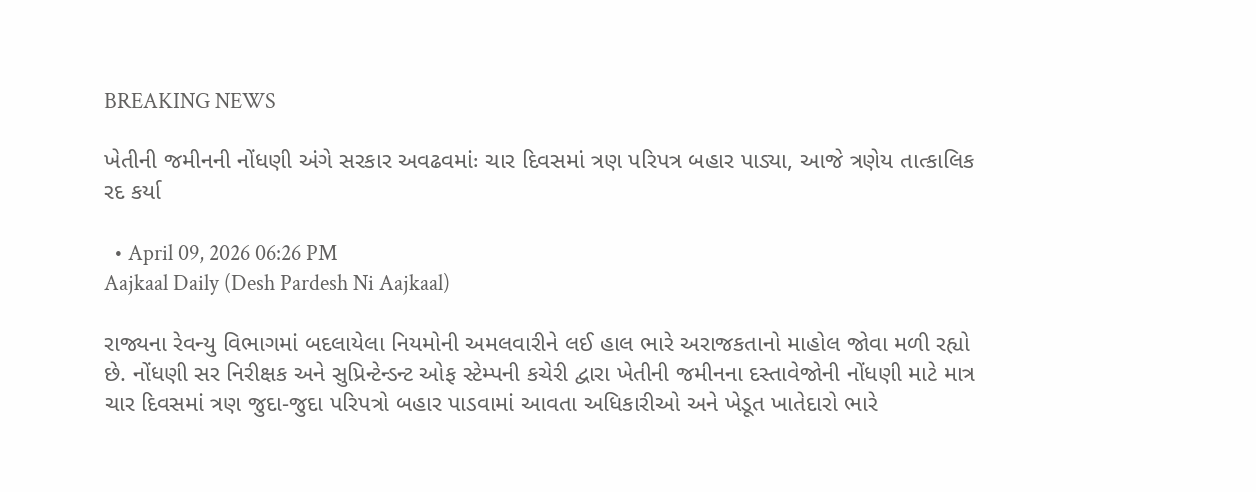BREAKING NEWS

ખેતીની જમીનની નોંધણી અંગે સરકાર અવઢવમાંઃ ચાર દિવસમાં ત્રણ પરિપત્ર બહાર પાડ્યા, આજે ત્રણેય તાત્કાલિક રદ કર્યા

  • April 09, 2026 06:26 PM
Aajkaal Daily (Desh Pardesh Ni Aajkaal)

રાજ્યના રેવન્યુ વિભાગમાં બદલાયેલા નિયમોની અમલવારીને લઈ હાલ ભારે અરાજકતાનો માહોલ જોવા મળી રહ્યો છે. નોંધણી સર નિરીક્ષક અને સુપ્રિન્ટેન્ડન્ટ ઓફ સ્ટેમ્પની કચેરી દ્વારા ખેતીની જમીનના દસ્તાવેજોની નોંધણી માટે માત્ર ચાર દિવસમાં ત્રણ જુદા-જુદા પરિપત્રો બહાર પાડવામાં આવતા અધિકારીઓ અને ખેડૂત ખાતેદારો ભારે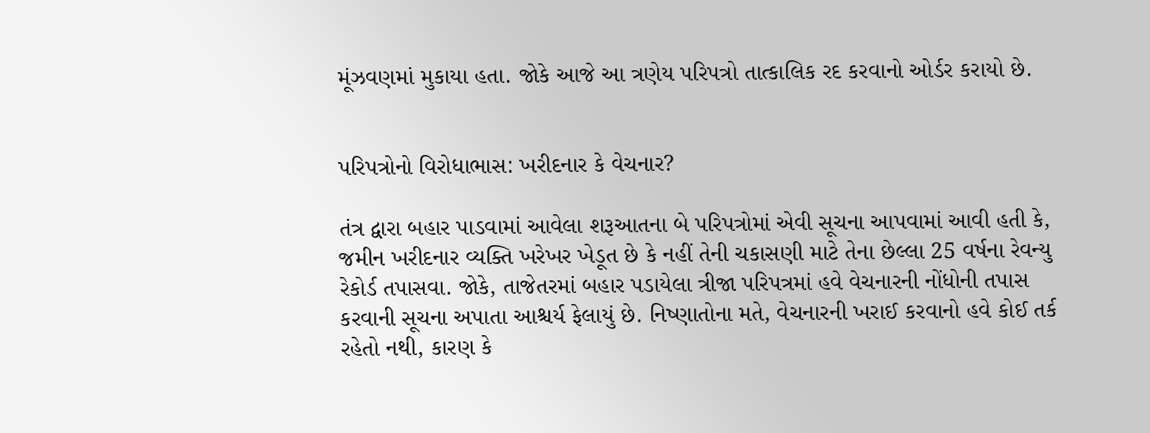મૂંઝવણમાં મુકાયા હતા. જોકે આજે આ ત્રણેય પરિપત્રો તાત્કાલિક રદ કરવાનો ઓર્ડર કરાયો છે.


પરિપત્રોનો વિરોધાભાસ: ખરીદનાર કે વેચનાર?

તંત્ર દ્વારા બહાર પાડવામાં આવેલા શરૂઆતના બે પરિપત્રોમાં એવી સૂચના આપવામાં આવી હતી કે, જમીન ખરીદનાર વ્યક્તિ ખરેખર ખેડૂત છે કે નહીં તેની ચકાસણી માટે તેના છેલ્લા 25 વર્ષના રેવન્યુ રેકોર્ડ તપાસવા. જોકે, તાજેતરમાં બહાર પડાયેલા ત્રીજા પરિપત્રમાં હવે વેચનારની નોંધોની તપાસ કરવાની સૂચના અપાતા આશ્ચર્ય ફેલાયું છે. નિષ્ણાતોના મતે, વેચનારની ખરાઈ કરવાનો હવે કોઈ તર્ક રહેતો નથી, કારણ કે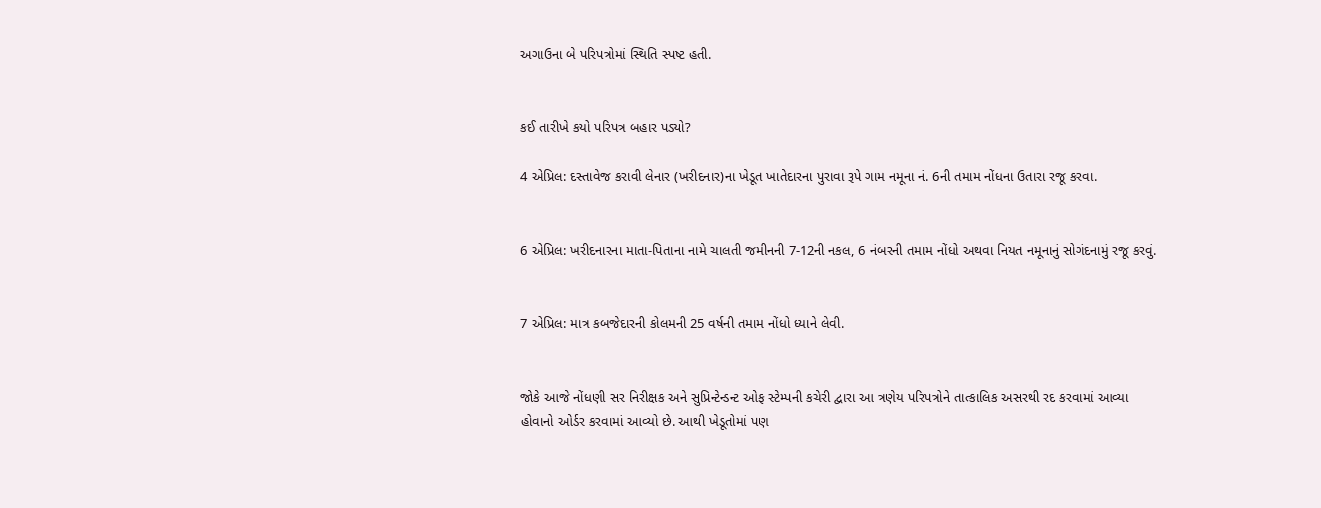અગાઉના બે પરિપત્રોમાં સ્થિતિ સ્પષ્ટ હતી.


કઈ તારીખે કયો પરિપત્ર બહાર પડ્યો?

4 એપ્રિલ: દસ્તાવેજ કરાવી લેનાર (ખરીદનાર)ના ખેડૂત ખાતેદારના પુરાવા રૂપે ગામ નમૂના નં. 6ની તમામ નોંધના ઉતારા રજૂ કરવા.


6 એપ્રિલ: ખરીદનારના માતા-પિતાના નામે ચાલતી જમીનની 7-12ની નકલ, 6 નંબરની તમામ નોંધો અથવા નિયત નમૂનાનું સોગંદનામું રજૂ કરવું.


7 એપ્રિલ: માત્ર કબજેદારની કોલમની 25 વર્ષની તમામ નોંધો ધ્યાને લેવી.


જોકે આજે નોંધણી સર નિરીક્ષક અને સુપ્રિન્ટેન્ડન્ટ ઓફ સ્ટેમ્પની કચેરી દ્વારા આ ત્રણેય પરિપત્રોને તાત્કાલિક અસરથી રદ કરવામાં આવ્યા હોવાનો ઓર્ડર કરવામાં આવ્યો છે. આથી ખેડૂતોમાં પણ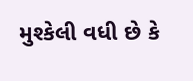મુશ્કેલી વધી છે કે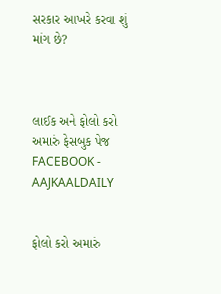સરકાર આખરે કરવા શું માંગ છે?



લાઈક અને ફોલો કરો અમારું ફેસબુક પેજ FACEBOOK - AAJKAALDAILY


ફોલો કરો અમારું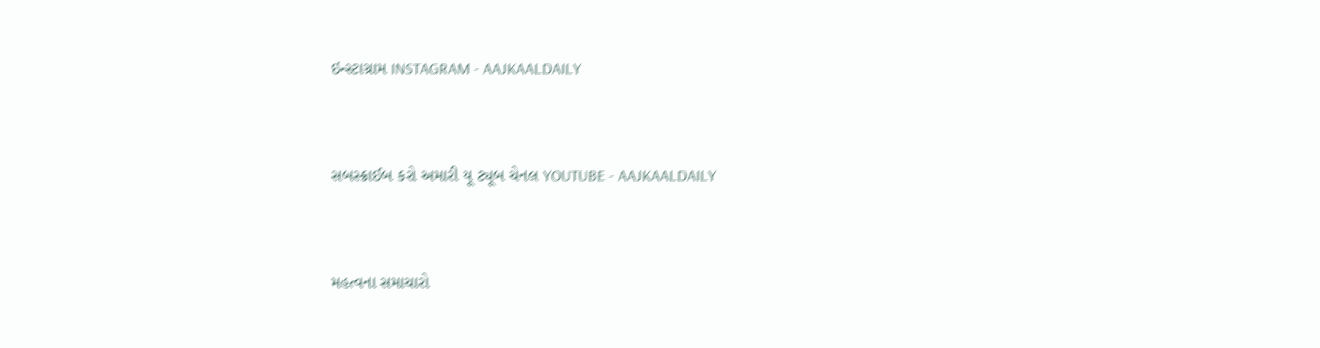ઇન્સ્ટાગ્રામ INSTAGRAM - AAJKAALDAILY


સબસ્ક્રાઈબ કરો અમારી યૂ ટ્યૂબ ચેનલ YOUTUBE - AAJKAALDAILY


મહત્વના સમાચારો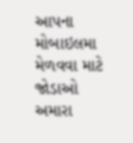આપના મોબાઇલમા મેળવવા માટે જોડાઓ અમારા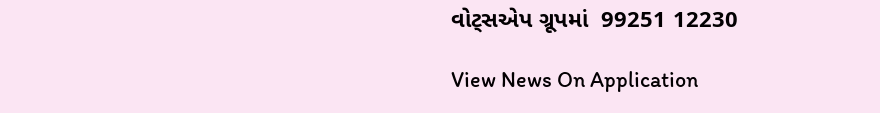વોટ્સએપ ગ્રૂપમાં  99251 12230

View News On Application